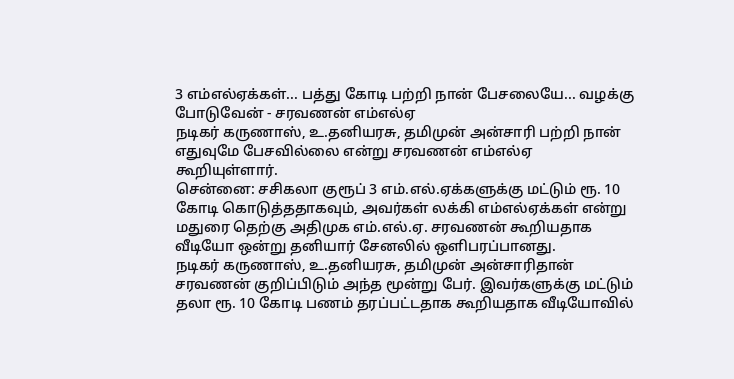3 எம்எல்ஏக்கள்... பத்து கோடி பற்றி நான் பேசலையே... வழக்கு போடுவேன் - சரவணன் எம்எல்ஏ
நடிகர் கருணாஸ், உ.தனியரசு, தமிமுன் அன்சாரி பற்றி நான் எதுவுமே பேசவில்லை என்று சரவணன் எம்எல்ஏ கூறியுள்ளார்.
சென்னை: சசிகலா குரூப் 3 எம்.எல்.ஏக்களுக்கு மட்டும் ரூ. 10 கோடி கொடுத்ததாகவும், அவர்கள் லக்கி எம்எல்ஏக்கள் என்று மதுரை தெற்கு அதிமுக எம்.எல்.ஏ. சரவணன் கூறியதாக வீடியோ ஒன்று தனியார் சேனலில் ஒளிபரப்பானது.
நடிகர் கருணாஸ், உ.தனியரசு, தமிமுன் அன்சாரிதான் சரவணன் குறிப்பிடும் அந்த மூன்று பேர். இவர்களுக்கு மட்டும் தலா ரூ. 10 கோடி பணம் தரப்பட்டதாக கூறியதாக வீடியோவில்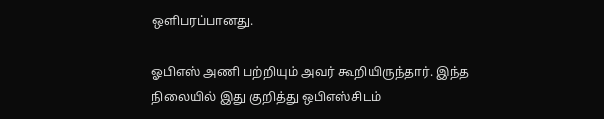ஒளிபரப்பானது.

ஓபிஎஸ் அணி பற்றியும் அவர் கூறியிருந்தார். இந்த நிலையில் இது குறித்து ஒபிஎஸ்சிடம்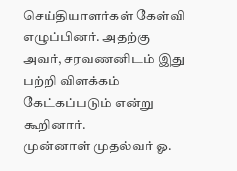செய்தியாளர்கள் கேள்வி எழுப்பினர். அதற்கு அவர், சரவணனிடம் இது பற்றி விளக்கம் கேட்கப்படும் என்று கூறினார்.
முன்னாள் முதல்வர் ஓ.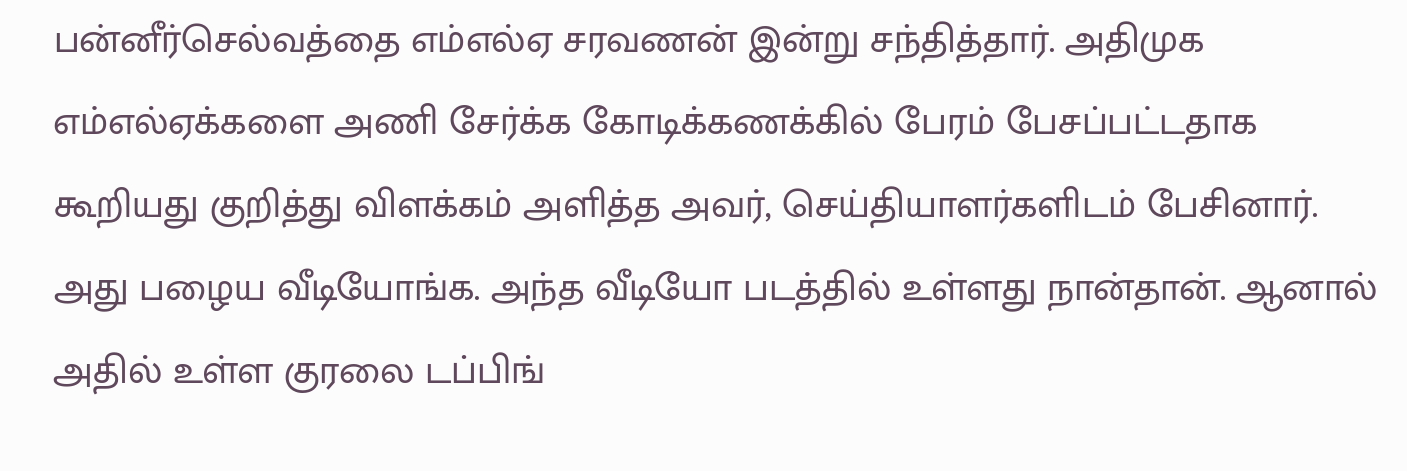பன்னீர்செல்வத்தை எம்எல்ஏ சரவணன் இன்று சந்தித்தார். அதிமுக எம்எல்ஏக்களை அணி சேர்க்க கோடிக்கணக்கில் பேரம் பேசப்பட்டதாக கூறியது குறித்து விளக்கம் அளித்த அவர், செய்தியாளர்களிடம் பேசினார்.
அது பழைய வீடியோங்க. அந்த வீடியோ படத்தில் உள்ளது நான்தான். ஆனால் அதில் உள்ள குரலை டப்பிங்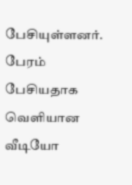பேசியுள்ளனர்.
பேரம் பேசியதாக வெளியான வீடியோ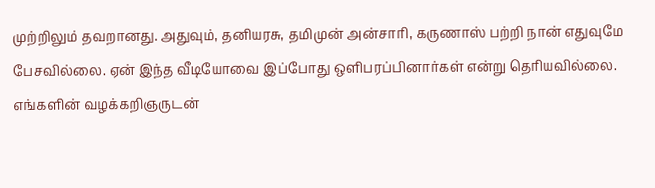முற்றிலும் தவறானது. அதுவும், தனியரசு, தமிமுன் அன்சாரி, கருணாஸ் பற்றி நான் எதுவுமே பேசவில்லை. ஏன் இந்த வீடியோவை இப்போது ஒளிபரப்பினார்கள் என்று தெரியவில்லை.
எங்களின் வழக்கறிஞருடன்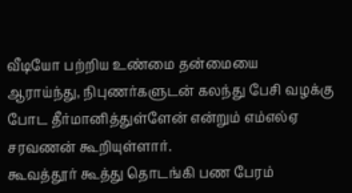வீடியோ பற்றிய உண்மை தன்மையை ஆராய்ந்து, நிபுணர்களுடன் கலந்து பேசி வழக்கு போட தீர்மானித்துள்ளேன் என்றும் எம்எல்ஏ சரவணன் கூறியுள்ளார்.
கூவத்தூர் கூத்து தொடங்கி பண பேரம்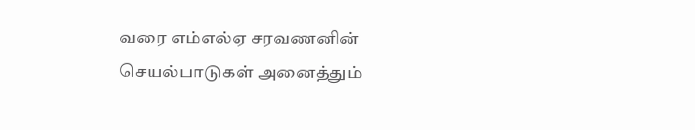வரை எம்எல்ஏ சரவணனின் செயல்பாடுகள் அனைத்தும்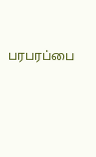பரபரப்பை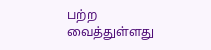பற்ற வைத்துள்ளது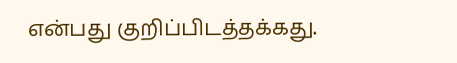என்பது குறிப்பிடத்தக்கது.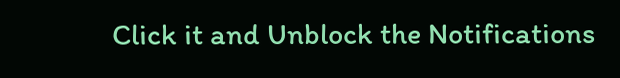Click it and Unblock the Notifications